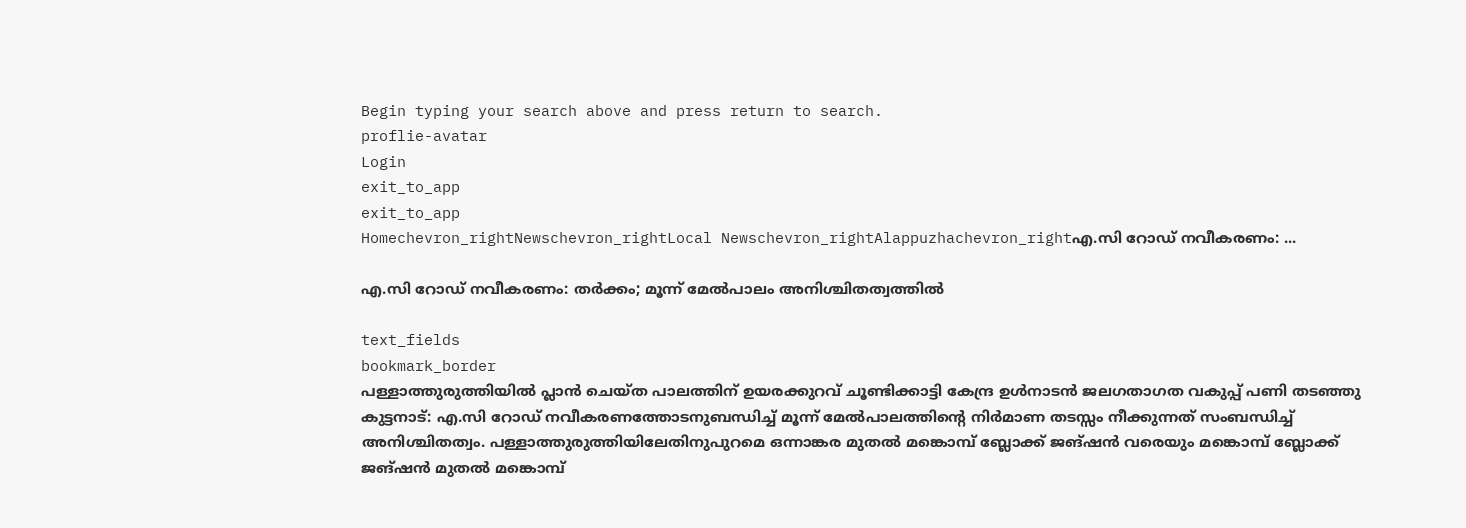Begin typing your search above and press return to search.
proflie-avatar
Login
exit_to_app
exit_to_app
Homechevron_rightNewschevron_rightLocal Newschevron_rightAlappuzhachevron_rightഎ.സി റോഡ് നവീകരണം: ...

എ.സി റോഡ് നവീകരണം: തർക്കം; മൂന്ന് മേൽപാലം അനിശ്ചിതത്വത്തിൽ

text_fields
bookmark_border
പള്ളാത്തുരുത്തിയിൽ പ്ലാൻ ചെയ്ത പാലത്തിന് ഉയരക്കുറവ് ചൂണ്ടിക്കാട്ടി കേന്ദ്ര ഉൾനാടൻ ജലഗതാഗത വകുപ്പ് പണി തടഞ്ഞു കുട്ടനാട്: എ.സി റോഡ് നവീകരണത്തോടനുബന്ധിച്ച് മൂന്ന് മേൽപാലത്തിന്‍റെ നിർമാണ തടസ്സം നീക്കുന്നത് സംബന്ധിച്ച് അനിശ്ചിതത്വം. പള്ളാത്തുരുത്തിയിലേതിനുപുറമെ ഒന്നാങ്കര മുതൽ മങ്കൊമ്പ് ബ്ലോക്ക് ജങ്ഷൻ വരെയും മങ്കൊമ്പ് ബ്ലോക്ക് ജങ്ഷൻ മുതൽ മങ്കൊമ്പ്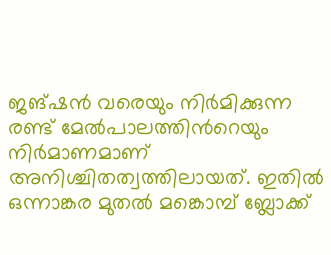ജങ്ഷൻ വരെയും നിർമിക്കുന്ന രണ്ട് മേൽപാലത്തിന്‍റെയും നിർമാണമാണ് അനിശ്ചിതത്വത്തിലായത്. ഇതിൽ ഒന്നാങ്കര മുതൽ മങ്കൊമ്പ് ബ്ലോക്ക്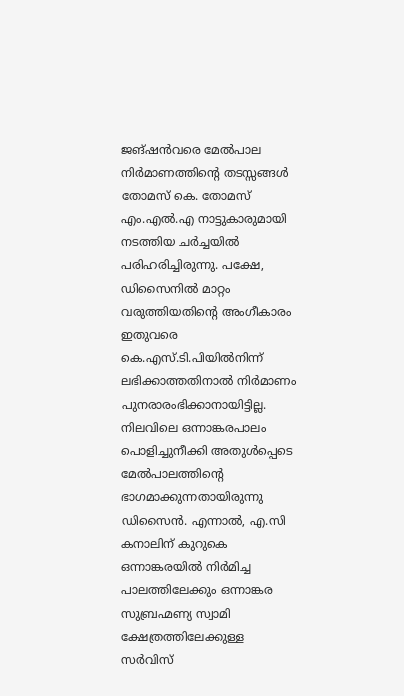ജങ്ഷൻവരെ മേൽപാല നിർമാണത്തിന്‍റെ തടസ്സങ്ങൾ തോമസ് കെ. തോമസ് എം.എൽ.എ നാട്ടുകാരുമായി നടത്തിയ ചർച്ചയിൽ പരിഹരിച്ചിരുന്നു. പക്ഷേ, ഡിസൈനിൽ മാറ്റം വരുത്തിയതിന്‍റെ അംഗീകാരം ഇതുവരെ കെ.എസ്.ടി.പിയിൽനിന്ന് ലഭിക്കാത്തതിനാൽ നിർമാണം പുനരാരംഭിക്കാനായിട്ടില്ല. നിലവിലെ ഒന്നാങ്കരപാലം പൊളിച്ചുനീക്കി അതുൾപ്പെടെ മേൽപാലത്തിന്‍റെ ഭാഗമാക്കുന്നതായിരുന്നു ഡിസൈൻ. എന്നാൽ, എ.സി കനാലിന് കുറുകെ ഒന്നാങ്കരയിൽ നിർമിച്ച പാലത്തിലേക്കും ഒന്നാങ്കര സുബ്രഹ്മണ്യ സ്വാമി ക്ഷേത്രത്തിലേക്കുള്ള സർവിസ്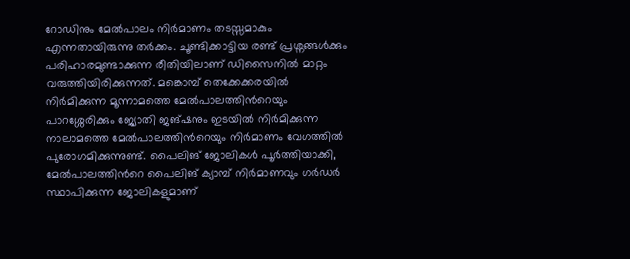റോഡിനും മേൽപാലം നിർമാണം തടസ്സമാകും എന്നതായിരുന്നു തർക്കം. ചൂണ്ടിക്കാട്ടിയ രണ്ട് പ്രശ്നങ്ങൾക്കും പരിഹാരമുണ്ടാക്കുന്ന രീതിയിലാണ് ഡിസൈനിൽ മാറ്റം വരുത്തിയിരിക്കുന്നത്. മങ്കൊമ്പ് തെക്കേക്കരയിൽ നിർമിക്കുന്ന മൂന്നാമത്തെ മേൽപാലത്തിന്‍റെയും പാറശ്ശേരിക്കും ജ്യോതി ജങ്ഷനും ഇടയിൽ നിർമിക്കുന്ന നാലാമത്തെ മേൽപാലത്തിന്‍റെയും നിർമാണം വേഗത്തിൽ പുരോഗമിക്കുന്നുണ്ട്. പൈലിങ് ജോലികൾ പൂർത്തിയാക്കി, മേൽപാലത്തിന്‍റെ പൈലിങ് ക്യാമ്പ് നിർമാണവും ഗർഡർ സ്ഥാപിക്കുന്ന ജോലികളുമാണ്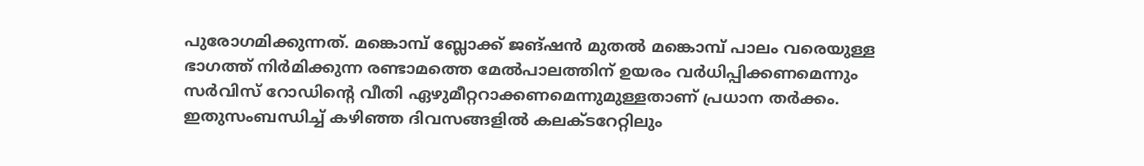പുരോഗമിക്കുന്നത്. മങ്കൊമ്പ് ബ്ലോക്ക് ജങ്ഷൻ മുതൽ മങ്കൊമ്പ് പാലം വരെയുള്ള ഭാഗത്ത് നിർമിക്കുന്ന രണ്ടാമത്തെ മേൽപാലത്തിന് ഉയരം വർധിപ്പിക്കണമെന്നും സർവിസ് റോഡിന്‍റെ വീതി ഏഴുമീറ്ററാക്കണമെന്നുമുള്ളതാണ് പ്രധാന തർക്കം. ഇതുസംബന്ധിച്ച് കഴിഞ്ഞ ദിവസങ്ങളിൽ കലക്ടറേറ്റിലും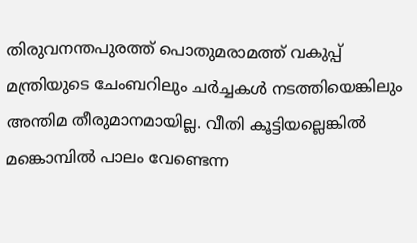തിരുവനന്തപുരത്ത് പൊതുമരാമത്ത് വകുപ്പ് മന്ത്രിയുടെ ചേംബറിലും ചർച്ചകൾ നടത്തിയെങ്കിലും അന്തിമ തീരുമാനമായില്ല. വീതി കൂട്ടിയല്ലെങ്കിൽ മങ്കൊമ്പിൽ പാലം വേണ്ടെന്ന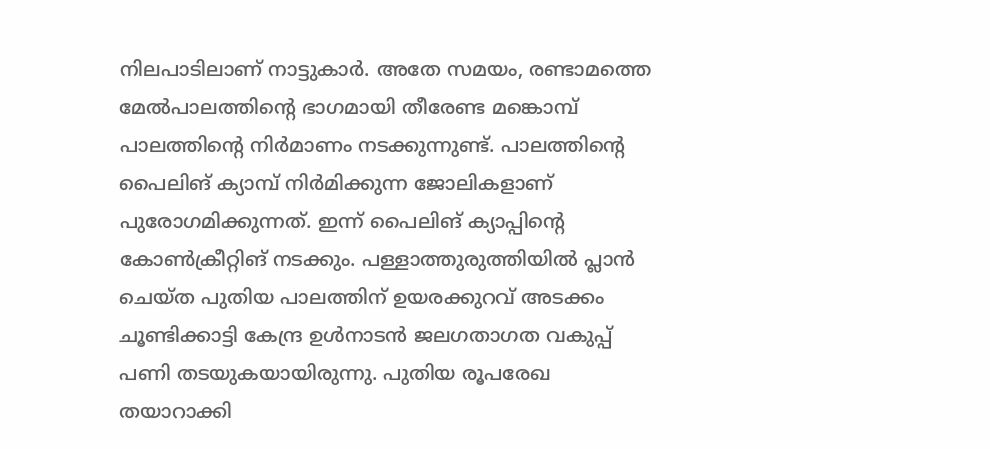നിലപാടിലാണ് നാട്ടുകാർ. അതേ സമയം, രണ്ടാമത്തെ മേൽപാലത്തിന്‍റെ ഭാഗമായി തീരേണ്ട മങ്കൊമ്പ് പാലത്തിന്‍റെ നിർമാണം നടക്കുന്നുണ്ട്. പാലത്തിന്‍റെ പൈലിങ് ക്യാമ്പ് നിർമിക്കുന്ന ജോലികളാണ് പുരോഗമിക്കുന്നത്. ഇന്ന് പൈലിങ് ക്യാപ്പിന്‍റെ കോൺക്രീറ്റിങ് നടക്കും. പള്ളാത്തുരുത്തിയിൽ പ്ലാൻ ചെയ്ത പുതിയ പാലത്തിന് ഉയരക്കുറവ് അടക്കം ചൂണ്ടിക്കാട്ടി കേന്ദ്ര ഉൾനാടൻ ജലഗതാഗത വകുപ്പ് പണി തടയുകയായിരുന്നു. പുതിയ രൂപരേഖ തയാറാക്കി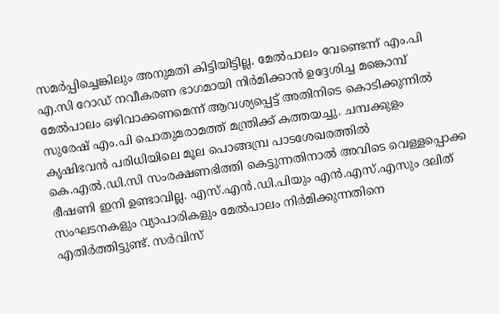സമർപ്പിച്ചെങ്കിലും അനുമതി കിട്ടിയിട്ടില്ല. മേൽപാലം വേണ്ടെന്ന് എം.പി എ.സി റോഡ് നവീകരണ ഭാഗമായി നിർമിക്കാൻ ഉദ്ദേശിച്ച മങ്കൊമ്പ് മേൽപാലം ഒഴിവാക്കണമെന്ന് ആവശ്യപ്പെട്ട് അതിനിടെ കൊടിക്കുന്നിൽ സുരേഷ് എം.പി പൊതുമരാമത്ത് മന്ത്രിക്ക് കത്തയച്ചു. ചമ്പക്കുളം കൃഷിഭവൻ പരിധിയിലെ മൂല പൊങ്ങമ്പ്ര പാടശേഖരത്തിൽ കെ.എൽ.ഡി.സി സംരക്ഷണഭിത്തി കെട്ടുന്നതിനാൽ അവിടെ വെള്ളപ്പൊക്ക ഭീഷണി ഇനി ഉണ്ടാവില്ല. എസ്.എൻ.ഡി.പിയും എൻ.എസ്.എസും ദലിത് സംഘടനകളും വ്യാപാരികളും മേൽപാലം നിർമിക്കുന്നതിനെ എതിർത്തിട്ടുണ്ട്. സർവിസ്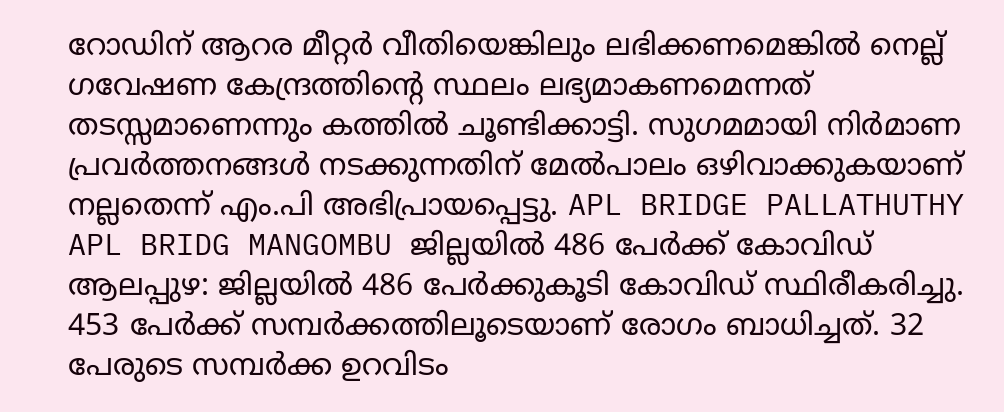റോഡിന് ആറര മീറ്റർ വീതിയെങ്കിലും ലഭിക്കണമെങ്കിൽ നെല്ല് ഗവേഷണ കേന്ദ്രത്തിന്‍റെ സ്ഥലം ലഭ്യമാകണമെന്നത് തടസ്സമാണെന്നും കത്തിൽ ചൂണ്ടിക്കാട്ടി. സുഗമമായി നിർമാണ പ്രവർത്തനങ്ങൾ നടക്കുന്നതിന് മേൽപാലം ഒഴിവാക്കുകയാണ് നല്ലതെന്ന് എം.പി അഭിപ്രായപ്പെട്ടു. APL BRIDGE PALLATHUTHY APL BRIDG MANGOMBU ജില്ലയില്‍ 486 പേര്‍ക്ക് കോവിഡ് ആലപ്പുഴ: ജില്ലയില്‍ 486 പേര്‍ക്കുകൂടി കോവിഡ് സ്ഥിരീകരിച്ചു. 453 പേര്‍ക്ക് സമ്പര്‍ക്കത്തിലൂടെയാണ് രോഗം ബാധിച്ചത്. 32 പേരുടെ സമ്പര്‍ക്ക ഉറവിടം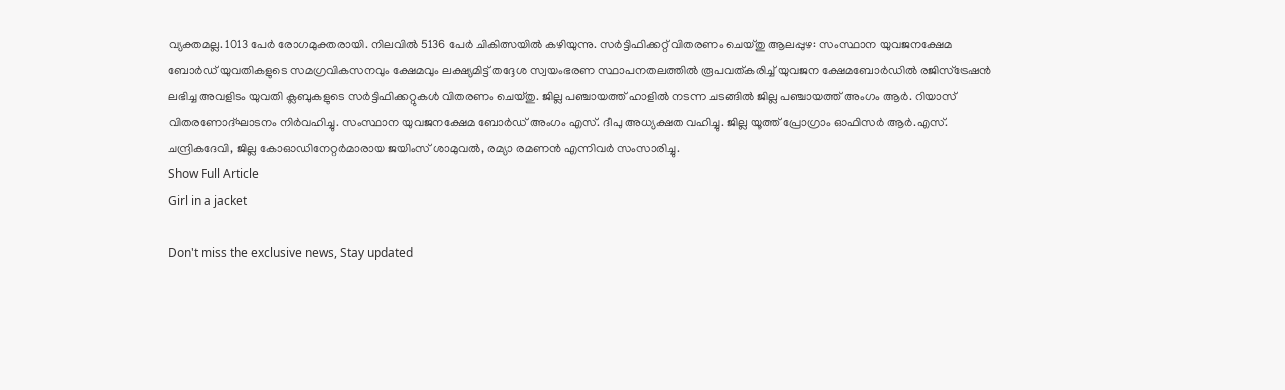വ്യക്തമല്ല. 1013 പേര്‍ രോഗമുക്തരായി. നിലവില്‍ 5136 പേര്‍ ചികിത്സയില്‍ കഴിയുന്നു. സര്‍ട്ടിഫിക്കറ്റ് വിതരണം ചെയ്തു ആലപ്പുഴ: സംസ്ഥാന യുവജനക്ഷേമ ബോര്‍ഡ് യുവതികളുടെ സമഗ്രവികസനവും ക്ഷേമവും ലക്ഷ്യമിട്ട് തദ്ദേശ സ്വയംഭരണ സ്ഥാപനതലത്തില്‍ രൂപവത്കരിച്ച് യുവജന ക്ഷേമബോര്‍ഡില്‍ രജിസ്ട്രേഷന്‍ ലഭിച്ച അവളിടം യുവതി ക്ലബുകളുടെ സര്‍ട്ടിഫിക്കറ്റുകള്‍ വിതരണം ചെയ്തു. ജില്ല പഞ്ചായത്ത് ഹാളില്‍ നടന്ന ചടങ്ങില്‍ ജില്ല പഞ്ചായത്ത് അംഗം ആര്‍. റിയാസ് വിതരണോദ്ഘാടനം നിര്‍വഹിച്ചു. സംസ്ഥാന യുവജനക്ഷേമ ബോര്‍ഡ് അംഗം എസ്. ദീപു അധ്യക്ഷത വഹിച്ചു. ജില്ല യൂത്ത് പ്രോഗ്രാം ഓഫിസര്‍ ആര്‍.എസ്. ചന്ദ്രികദേവി, ജില്ല കോഓഡിനേറ്റര്‍മാരായ ജയിംസ് ശാമുവല്‍, രമ്യാ രമണന്‍ എന്നിവര്‍ സംസാരിച്ചു.
Show Full Article
Girl in a jacket

Don't miss the exclusive news, Stay updated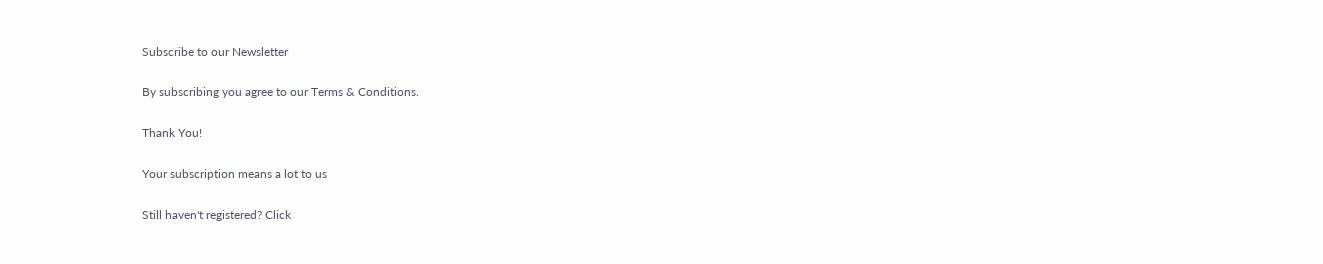Subscribe to our Newsletter

By subscribing you agree to our Terms & Conditions.

Thank You!

Your subscription means a lot to us

Still haven't registered? Click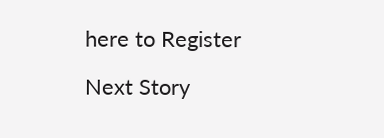here to Register

Next Story